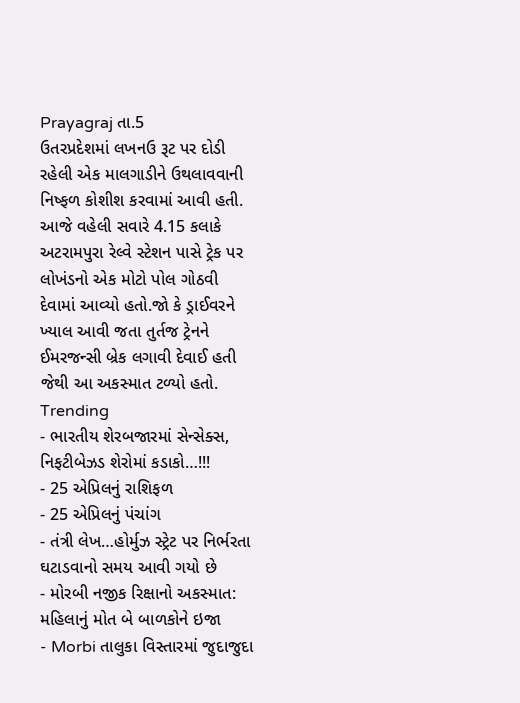Prayagraj તા.5
ઉતરપ્રદેશમાં લખનઉ રૂટ પર દોડી રહેલી એક માલગાડીને ઉથલાવવાની નિષ્ફળ કોશીશ કરવામાં આવી હતી. આજે વહેલી સવારે 4.15 કલાકે અટરામપુરા રેલ્વે સ્ટેશન પાસે ટ્રેક પર લોખંડનો એક મોટો પોલ ગોઠવી દેવામાં આવ્યો હતો.જો કે ડ્રાઈવરને ખ્યાલ આવી જતા તુર્તજ ટ્રેનને ઈમરજન્સી બ્રેક લગાવી દેવાઈ હતી જેથી આ અકસ્માત ટળ્યો હતો.
Trending
- ભારતીય શેરબજારમાં સેન્સેક્સ, નિફટીબેઝડ શેરોમાં કડાકો…!!!
- 25 એપ્રિલનું રાશિફળ
- 25 એપ્રિલનું પંચાંગ
- તંત્રી લેખ…હોર્મુઝ સ્ટ્રેટ પર નિર્ભરતા ઘટાડવાનો સમય આવી ગયો છે
- મોરબી નજીક રિક્ષાનો અકસ્માત: મહિલાનું મોત બે બાળકોને ઇજા
- Morbi તાલુકા વિસ્તારમાં જુદાજુદા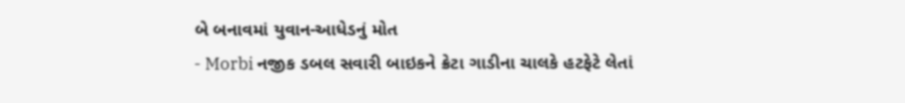બે બનાવમાં યુવાન-આધેડનું મોત
- Morbi નજીક ડબલ સવારી બાઇકને ક્રેટા ગાડીના ચાલકે હટફેટે લેતાં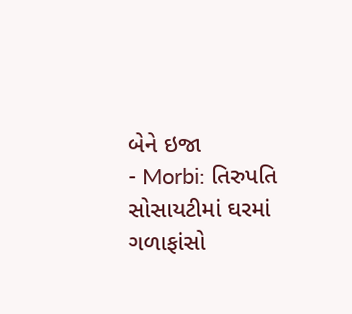બેને ઇજા
- Morbi: તિરુપતિ સોસાયટીમાં ઘરમાં ગળાફાંસો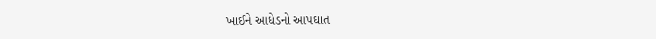ખાઈને આધેડનો આપઘાત